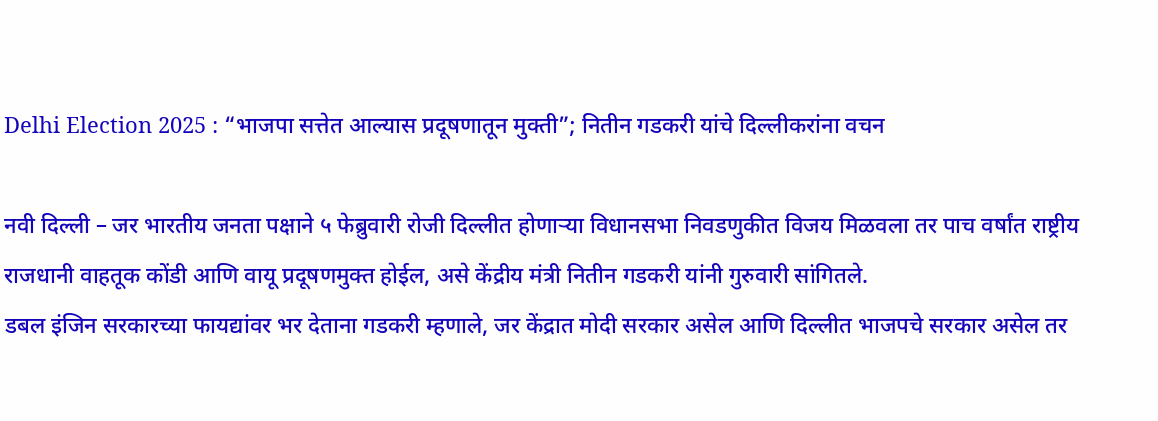Delhi Election 2025 : “भाजपा सत्तेत आल्यास प्रदूषणातून मुक्ती”; नितीन गडकरी यांचे दिल्लीकरांना वचन

नवी दिल्ली – जर भारतीय जनता पक्षाने ५ फेब्रुवारी रोजी दिल्लीत होणाऱ्या विधानसभा निवडणुकीत विजय मिळवला तर पाच वर्षांत राष्ट्रीय राजधानी वाहतूक कोंडी आणि वायू प्रदूषणमुक्त होईल, असे केंद्रीय मंत्री नितीन गडकरी यांनी गुरुवारी सांगितले.
डबल इंजिन सरकारच्या फायद्यांवर भर देताना गडकरी म्हणाले, जर केंद्रात मोदी सरकार असेल आणि दिल्लीत भाजपचे सरकार असेल तर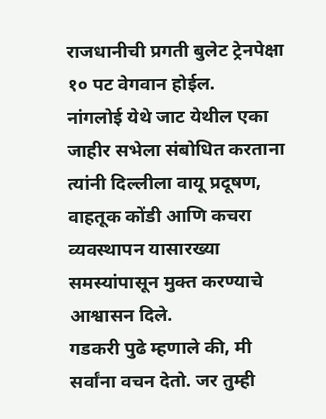राजधानीची प्रगती बुलेट ट्रेनपेक्षा १० पट वेगवान होईल.
नांगलोई येथे जाट येथील एका जाहीर सभेला संबोधित करताना त्यांनी दिल्लीला वायू प्रदूषण, वाहतूक कोंडी आणि कचरा व्यवस्थापन यासारख्या समस्यांपासून मुक्त करण्याचे आश्वासन दिले.
गडकरी पुढे म्हणाले की, मी सर्वांना वचन देतो. जर तुम्ही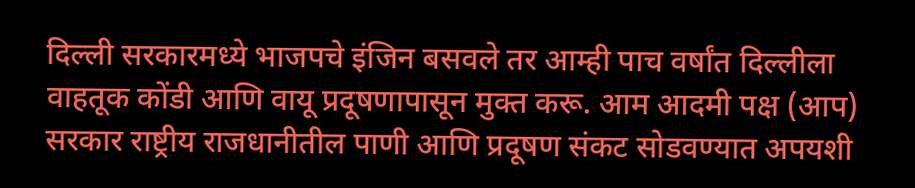दिल्ली सरकारमध्ये भाजपचे इंजिन बसवले तर आम्ही पाच वर्षांत दिल्लीला वाहतूक कोंडी आणि वायू प्रदूषणापासून मुक्त करू. आम आदमी पक्ष (आप) सरकार राष्ट्रीय राजधानीतील पाणी आणि प्रदूषण संकट सोडवण्यात अपयशी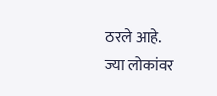ठरले आहे.
ज्या लोकांवर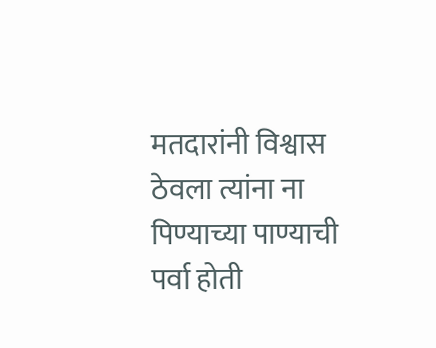मतदारांनी विश्वास ठेवला त्यांना ना पिण्याच्या पाण्याची पर्वा होती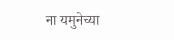ना यमुनेच्या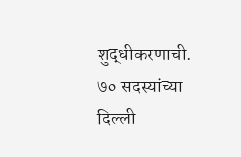शुद्धीकरणाची. ७० सदस्यांच्या दिल्ली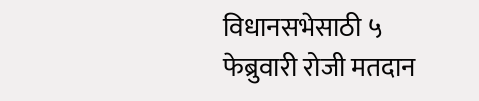विधानसभेसाठी ५ फेब्रुवारी रोजी मतदान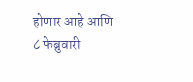होणार आहे आणि ८ फेब्रुवारी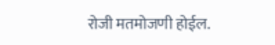रोजी मतमोजणी होईल.